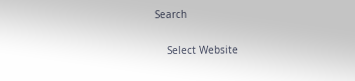Search

    Select Website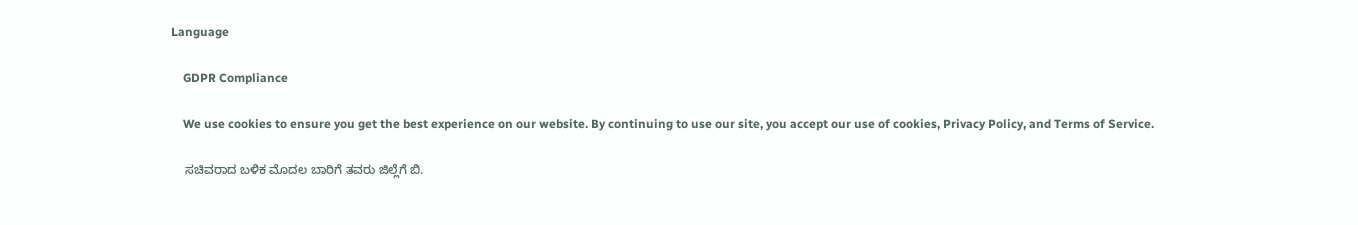Language

    GDPR Compliance

    We use cookies to ensure you get the best experience on our website. By continuing to use our site, you accept our use of cookies, Privacy Policy, and Terms of Service.

    ಸಚಿವರಾದ ಬಳಿಕ ಮೊದಲ ಬಾರಿಗೆ ತವರು ಜಿಲ್ಲೆಗೆ ಬಿ.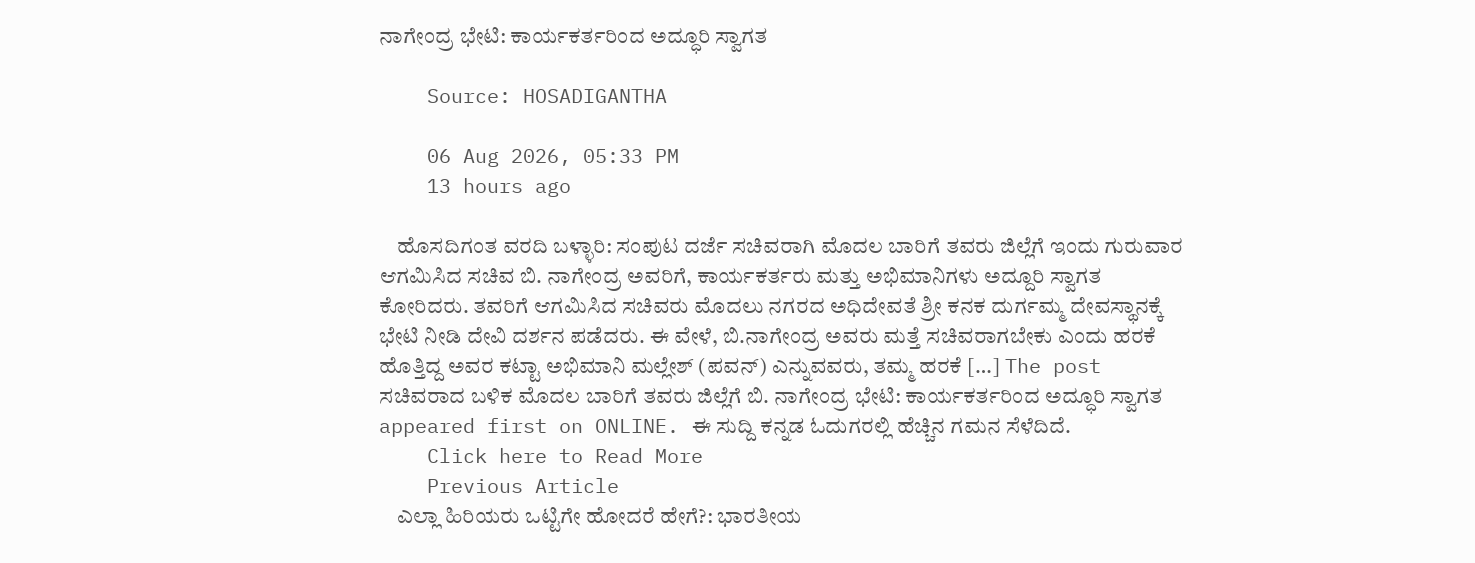ನಾಗೇಂದ್ರ ಭೇಟಿ: ಕಾರ್ಯಕರ್ತರಿಂದ ಅದ್ಧೂರಿ ಸ್ವಾಗತ

    Source: HOSADIGANTHA

    06 Aug 2026, 05:33 PM
    13 hours ago

    ಹೊಸದಿಗಂತ ವರದಿ ಬಳ್ಳಾರಿ: ಸಂಪುಟ ದರ್ಜೆ ಸಚಿವರಾಗಿ ಮೊದಲ ಬಾರಿಗೆ ತವರು ಜಿಲ್ಲೆಗೆ ಇಂದು ಗುರುವಾರ ಆಗಮಿಸಿದ ಸಚಿವ ಬಿ. ನಾಗೇಂದ್ರ ಅವರಿಗೆ, ಕಾರ್ಯಕರ್ತರು ಮತ್ತು ಅಭಿಮಾನಿಗಳು ಅದ್ದೂರಿ ಸ್ವಾಗತ ಕೋರಿದರು. ತವರಿಗೆ ಆಗಮಿಸಿದ ಸಚಿವರು ಮೊದಲು ನಗರದ ಅಧಿದೇವತೆ ಶ್ರೀ ಕನಕ ದುರ್ಗಮ್ಮ ದೇವಸ್ಥಾನಕ್ಕೆ ಭೇಟಿ ನೀಡಿ ದೇವಿ ದರ್ಶನ ಪಡೆದರು. ಈ ವೇಳೆ, ಬಿ.ನಾಗೇಂದ್ರ ಅವರು ಮತ್ತೆ ಸಚಿವರಾಗಬೇಕು ಎಂದು ಹರಕೆ ಹೊತ್ತಿದ್ದ ಅವರ ಕಟ್ಟಾ ಅಭಿಮಾನಿ ಮಲ್ಲೇಶ್ (ಪವನ್) ಎನ್ನುವವರು, ತಮ್ಮ ಹರಕೆ […] The post ಸಚಿವರಾದ ಬಳಿಕ ಮೊದಲ ಬಾರಿಗೆ ತವರು ಜಿಲ್ಲೆಗೆ ಬಿ. ನಾಗೇಂದ್ರ ಭೇಟಿ: ಕಾರ್ಯಕರ್ತರಿಂದ ಅದ್ಧೂರಿ ಸ್ವಾಗತ appeared first on ONLINE. ಈ ಸುದ್ದಿ ಕನ್ನಡ ಓದುಗರಲ್ಲಿ ಹೆಚ್ಚಿನ ಗಮನ ಸೆಳೆದಿದೆ.
    Click here to Read More
    Previous Article
    ಎಲ್ಲಾ ಹಿರಿಯರು ಒಟ್ಟಿಗೇ ಹೋದರೆ ಹೇಗೆ?: ಭಾರತೀಯ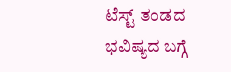ಟೆಸ್ಟ್ ತಂಡದ ಭವಿಷ್ಯದ ಬಗ್ಗೆ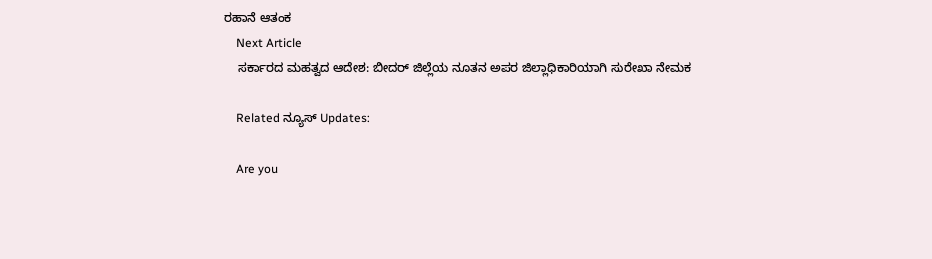ರಹಾನೆ ಆತಂಕ
    Next Article
    ಸರ್ಕಾರದ ಮಹತ್ವದ ಆದೇಶ: ಬೀದರ್ ಜಿಲ್ಲೆಯ ನೂತನ ಅಪರ ಜಿಲ್ಲಾಧಿಕಾರಿಯಾಗಿ ಸುರೇಖಾ ನೇಮಕ

    Related ನ್ಯೂಸ್ Updates:

    Are you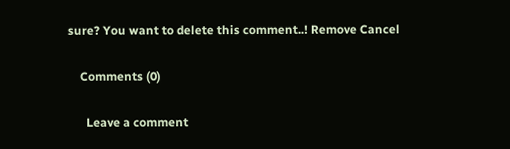sure? You want to delete this comment..! Remove Cancel

    Comments (0)

      Leave a comment